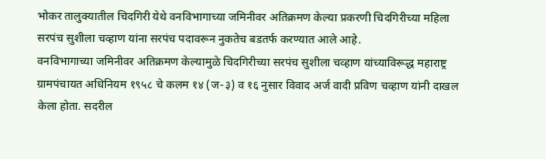भोकर तालुक्यातील चिदगिरी येथे वनविभागाच्या जमिनीवर अतिक्रमण केल्या प्रकरणी चिदगिरीच्या महिला सरपंच सुशीला चव्हाण यांना सरपंच पदावरून नुकतेच बडतर्फ करण्यात आले आहे.
वनविभागाच्या जमिनीवर अतिक्रमण केल्यामुळे चिदगिरीच्या सरपंच सुशीला चव्हाण यांच्याविरूद्ध महाराष्ट्र ग्रामपंचायत अधिनियम १९५८ चे कलम १४ (ज-३) व १६ नुसार विवाद अर्ज वादी प्रविण चव्हाण यांनी दाखल केला होता. सदरील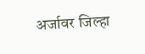अर्जावर जिल्हा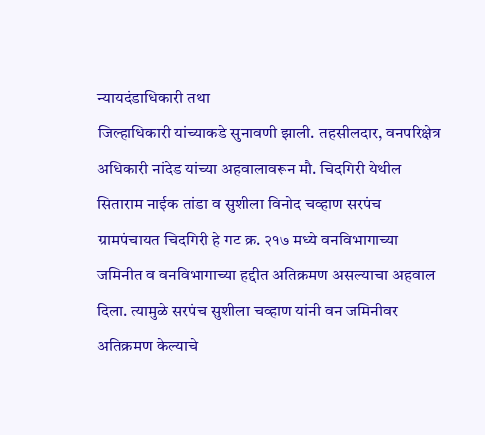न्यायदंडाधिकारी तथा
जिल्हाधिकारी यांच्याकडे सुनावणी झाली. तहसीलदार, वनपरिक्षेत्र अधिकारी नांदेड यांच्या अहवालावरून मौ. चिदगिरी येथील सिताराम नाईक तांडा व सुशीला विनोद चव्हाण सरपंच ग्रामपंचायत चिदगिरी हे गट क्र. २१७ मध्ये वनविभागाच्या जमिनीत व वनविभागाच्या हद्दीत अतिक्रमण असल्याचा अहवाल दिला. त्यामुळे सरपंच सुशीला चव्हाण यांनी वन जमिनीवर अतिक्रमण केल्याचे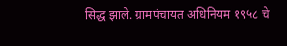सिद्ध झाले. ग्रामपंचायत अधिनियम १९५८ चे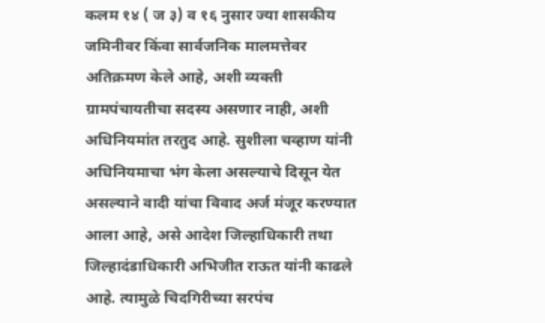कलम १४ ( ज ३) व १६ नुसार ज्या शासकीय जमिनीवर किंवा सार्वजनिक मालमत्तेवर अतिक्रमण केले आहे, अशी व्यक्ती ग्रामपंचायतीचा सदस्य असणार नाही, अशी अधिनियमांत तरतुद आहे. सुशीला चव्हाण यांनी अधिनियमाचा भंग केला असल्याचे दिसून येत असल्याने वादी यांचा विवाद अर्ज मंजूर करण्यात आला आहे, असे आदेश जिल्हाधिकारी तथा जिल्हादंडाधिकारी अभिजीत राऊत यांनी काढले आहे. त्यामुळे चिदगिरीच्या सरपंच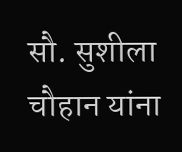सौ. सुशीला चौहान यांना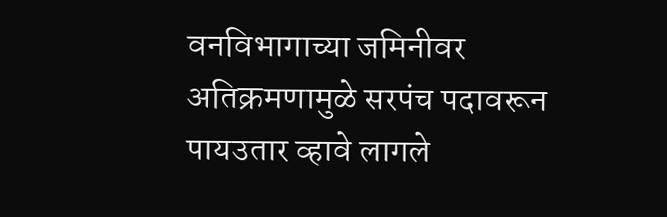वनविभागाच्या जमिनीवर अतिक्रमणामुळे सरपंच पदावरून पायउतार व्हावे लागले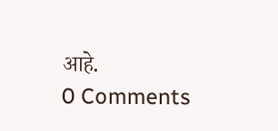आहे.
0 Comments